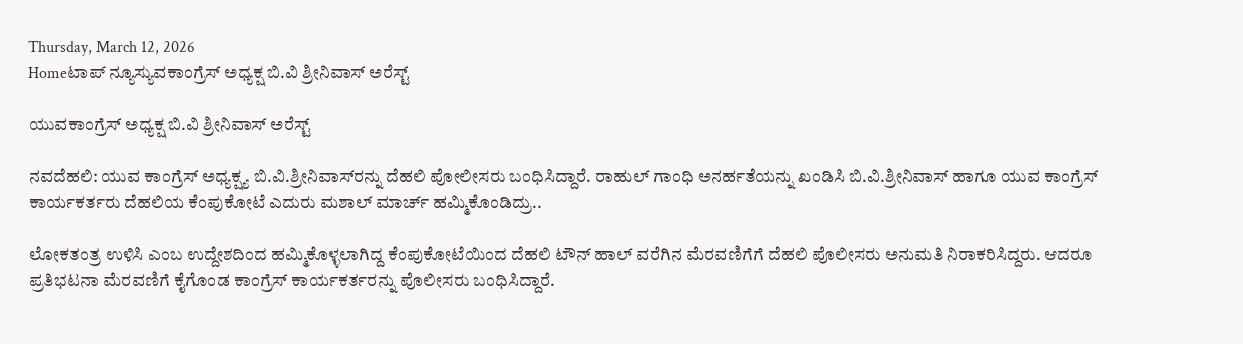Thursday, March 12, 2026
Homeಟಾಪ್ ನ್ಯೂಸ್ಯುವಕಾಂಗ್ರೆಸ್ ಅಧ್ಯಕ್ಷ ಬಿ.ವಿ ಶ್ರೀನಿವಾಸ್ ಅರೆಸ್ಟ್

ಯುವಕಾಂಗ್ರೆಸ್ ಅಧ್ಯಕ್ಷ ಬಿ.ವಿ ಶ್ರೀನಿವಾಸ್ ಅರೆಸ್ಟ್

ನವದೆಹಲಿ: ಯುವ ಕಾಂಗ್ರೆಸ್ ಅಧ್ಯಕ್ಷ್ಯ ಬಿ.ವಿ.ಶ್ರೀನಿವಾಸ್‌ರನ್ನು ದೆಹಲಿ ಪೋಲೀಸರು ಬಂಧಿಸಿದ್ದಾರೆ. ರಾಹುಲ್ ಗಾಂಧಿ ಅನರ್ಹತೆಯನ್ನು ಖಂಡಿಸಿ ಬಿ.ವಿ.ಶ್ರೀನಿವಾಸ್ ಹಾಗೂ ಯುವ ಕಾಂಗ್ರೆಸ್ ಕಾರ್ಯಕರ್ತರು ದೆಹಲಿಯ ಕೆಂಪುಕೋಟೆ ಎದುರು ಮಶಾಲ್‌ ಮಾರ್ಚ್‌ ಹಮ್ಮಿಕೊಂಡಿದ್ರು..

ಲೋಕತಂತ್ರ ಉಳಿಸಿ ಎಂಬ ಉದ್ದೇಶದಿಂದ ಹಮ್ಮಿಕೊಳ್ಳಲಾಗಿದ್ದ ಕೆಂಪುಕೋಟೆಯಿಂದ ದೆಹಲಿ ಟೌನ್ ಹಾಲ್ ವರೆಗಿನ ಮೆರವಣಿಗೆಗೆ ದೆಹಲಿ ಪೊಲೀಸರು ಅನುಮತಿ ನಿರಾಕರಿಸಿದ್ದರು. ಆದರೂ ಪ್ರತಿಭಟನಾ ಮೆರವಣಿಗೆ ಕೈಗೊಂಡ ಕಾಂಗ್ರೆಸ್ ಕಾರ್ಯಕರ್ತರನ್ನು ಪೊಲೀಸರು ಬಂಧಿಸಿದ್ದಾರೆ.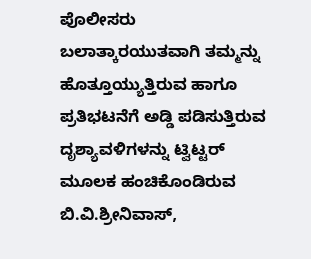ಪೊಲೀಸರು ಬಲಾತ್ಕಾರಯುತವಾಗಿ ತಮ್ಮನ್ನು ಹೊತ್ತೂಯ್ಯುತ್ತಿರುವ ಹಾಗೂ ಪ್ರತಿಭಟನೆಗೆ ಅಡ್ಡಿ ಪಡಿಸುತ್ತಿರುವ ದೃಶ್ಯಾವಳಿಗಳನ್ನು ಟ್ವಿಟ್ಟರ್ ಮೂಲಕ ಹಂಚಿಕೊಂಡಿರುವ ಬಿ.ವಿ.ಶ್ರೀನಿವಾಸ್,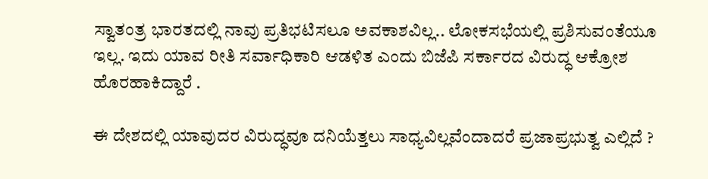ಸ್ವಾತಂತ್ರ ಭಾರತದಲ್ಲಿ ನಾವು ಪ್ರತಿಭಟಿಸಲೂ ಅವಕಾಶವಿಲ್ಲ.. ಲೋಕಸಭೆಯಲ್ಲಿ ಪ್ರಶಿಸುವಂತೆಯೂ ಇಲ್ಲ. ಇದು ಯಾವ ರೀತಿ ಸರ್ವಾಧಿಕಾರಿ ಆಡಳಿತ ಎಂದು ಬಿಜೆಪಿ ಸರ್ಕಾರದ ವಿರುದ್ಧ ಆಕ್ರೋಶ ಹೊರಹಾಕಿದ್ದಾರೆ .

ಈ ದೇಶದಲ್ಲಿ ಯಾವುದರ ವಿರುದ್ಧವೂ ದನಿಯೆತ್ತಲು ಸಾಧ್ಯವಿಲ್ಲವೆಂದಾದರೆ ಪ್ರಜಾಪ್ರಭುತ್ವ ಎಲ್ಲಿದೆ ?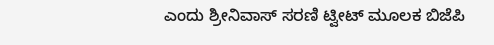ಎಂದು ಶ್ರೀನಿವಾಸ್ ಸರಣಿ ಟ್ವೀಟ್ ಮೂಲಕ ಬಿಜೆಪಿ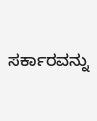ಸರ್ಕಾರವನ್ನು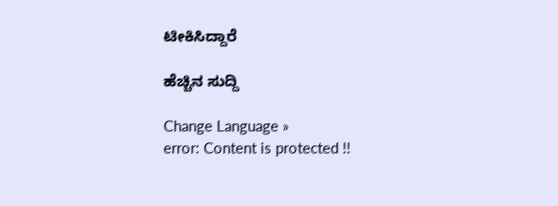ಟೀಕಿಸಿದ್ದಾರೆ

ಹೆಚ್ಚಿನ ಸುದ್ದಿ

Change Language »
error: Content is protected !!